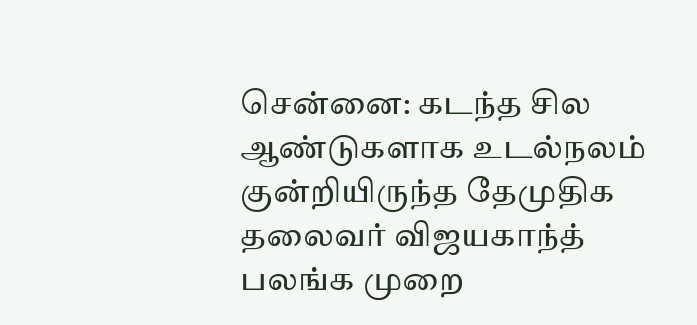சென்னை: கடந்த சில ஆண்டுகளாக உடல்நலம் குன்றியிருந்த தேமுதிக தலைவர் விஜயகாந்த் பலங்க முறை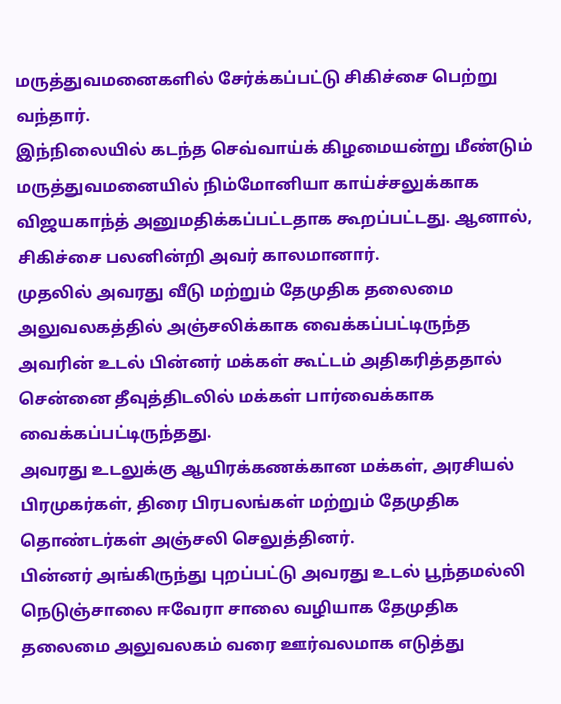மருத்துவமனைகளில் சேர்க்கப்பட்டு சிகிச்சை பெற்று வந்தார்.
இந்நிலையில் கடந்த செவ்வாய்க் கிழமையன்று மீண்டும் மருத்துவமனையில் நிம்மோனியா காய்ச்சலுக்காக விஜயகாந்த் அனுமதிக்கப்பட்டதாக கூறப்பட்டது. ஆனால், சிகிச்சை பலனின்றி அவர் காலமானார்.
முதலில் அவரது வீடு மற்றும் தேமுதிக தலைமை அலுவலகத்தில் அஞ்சலிக்காக வைக்கப்பட்டிருந்த அவரின் உடல் பின்னர் மக்கள் கூட்டம் அதிகரித்ததால் சென்னை தீவுத்திடலில் மக்கள் பார்வைக்காக வைக்கப்பட்டிருந்தது.
அவரது உடலுக்கு ஆயிரக்கணக்கான மக்கள், அரசியல் பிரமுகர்கள், திரை பிரபலங்கள் மற்றும் தேமுதிக தொண்டர்கள் அஞ்சலி செலுத்தினர்.
பின்னர் அங்கிருந்து புறப்பட்டு அவரது உடல் பூந்தமல்லி நெடுஞ்சாலை ஈவேரா சாலை வழியாக தேமுதிக தலைமை அலுவலகம் வரை ஊர்வலமாக எடுத்து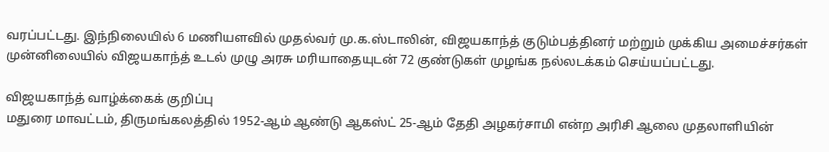வரப்பட்டது. இந்நிலையில் 6 மணியளவில் முதல்வர் மு.க.ஸ்டாலின், விஜயகாந்த் குடும்பத்தினர் மற்றும் முக்கிய அமைச்சர்கள் முன்னிலையில் விஜயகாந்த் உடல் முழு அரசு மரியாதையுடன் 72 குண்டுகள் முழங்க நல்லடக்கம் செய்யப்பட்டது.

விஜயகாந்த் வாழ்க்கைக் குறிப்பு
மதுரை மாவட்டம், திருமங்கலத்தில் 1952-ஆம் ஆண்டு ஆகஸ்ட் 25-ஆம் தேதி அழகர்சாமி என்ற அரிசி ஆலை முதலாளியின்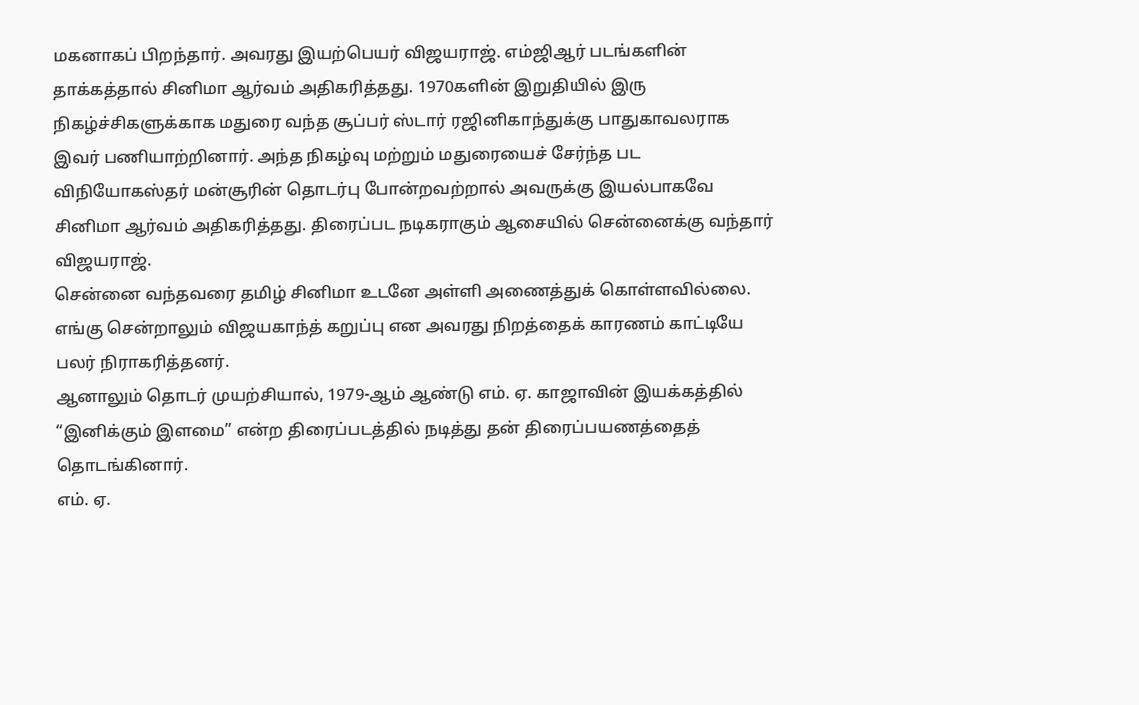மகனாகப் பிறந்தார். அவரது இயற்பெயர் விஜயராஜ். எம்ஜிஆர் படங்களின் தாக்கத்தால் சினிமா ஆர்வம் அதிகரித்தது. 1970களின் இறுதியில் இரு நிகழ்ச்சிகளுக்காக மதுரை வந்த சூப்பர் ஸ்டார் ரஜினிகாந்துக்கு பாதுகாவலராக இவர் பணியாற்றினார். அந்த நிகழ்வு மற்றும் மதுரையைச் சேர்ந்த பட விநியோகஸ்தர் மன்சூரின் தொடர்பு போன்றவற்றால் அவருக்கு இயல்பாகவே சினிமா ஆர்வம் அதிகரித்தது. திரைப்பட நடிகராகும் ஆசையில் சென்னைக்கு வந்தார் விஜயராஜ்.
சென்னை வந்தவரை தமிழ் சினிமா உடனே அள்ளி அணைத்துக் கொள்ளவில்லை. எங்கு சென்றாலும் விஜயகாந்த் கறுப்பு என அவரது நிறத்தைக் காரணம் காட்டியே பலர் நிராகரித்தனர்.
ஆனாலும் தொடர் முயற்சியால், 1979-ஆம் ஆண்டு எம். ஏ. காஜாவின் இயக்கத்தில் “இனிக்கும் இளமை” என்ற திரைப்படத்தில் நடித்து தன் திரைப்பயணத்தைத் தொடங்கினார்.
எம். ஏ.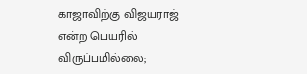காஜாவிற்கு விஜயராஜ் என்ற பெயரில் விருப்பமில்லை;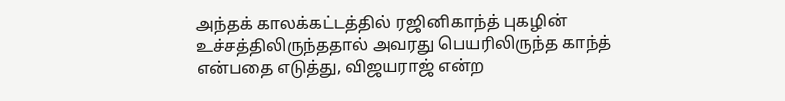அந்தக் காலக்கட்டத்தில் ரஜினிகாந்த் புகழின் உச்சத்திலிருந்ததால் அவரது பெயரிலிருந்த காந்த் என்பதை எடுத்து, விஜயராஜ் என்ற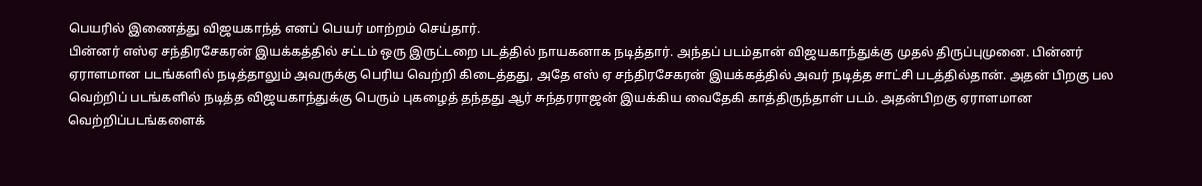பெயரில் இணைத்து விஜயகாந்த் எனப் பெயர் மாற்றம் செய்தார்.
பின்னர் எஸ்ஏ சந்திரசேகரன் இயக்கத்தில் சட்டம் ஒரு இருட்டறை படத்தில் நாயகனாக நடித்தார். அந்தப் படம்தான் விஜயகாந்துக்கு முதல் திருப்புமுனை. பின்னர் ஏராளமான படங்களில் நடித்தாலும் அவருக்கு பெரிய வெற்றி கிடைத்தது, அதே எஸ் ஏ சந்திரசேகரன் இயக்கத்தில் அவர் நடித்த சாட்சி படத்தில்தான். அதன் பிறகு பல வெற்றிப் படங்களில் நடித்த விஜயகாந்துக்கு பெரும் புகழைத் தந்தது ஆர் சுந்தரராஜன் இயக்கிய வைதேகி காத்திருந்தாள் படம். அதன்பிறகு ஏராளமான வெற்றிப்படங்களைக்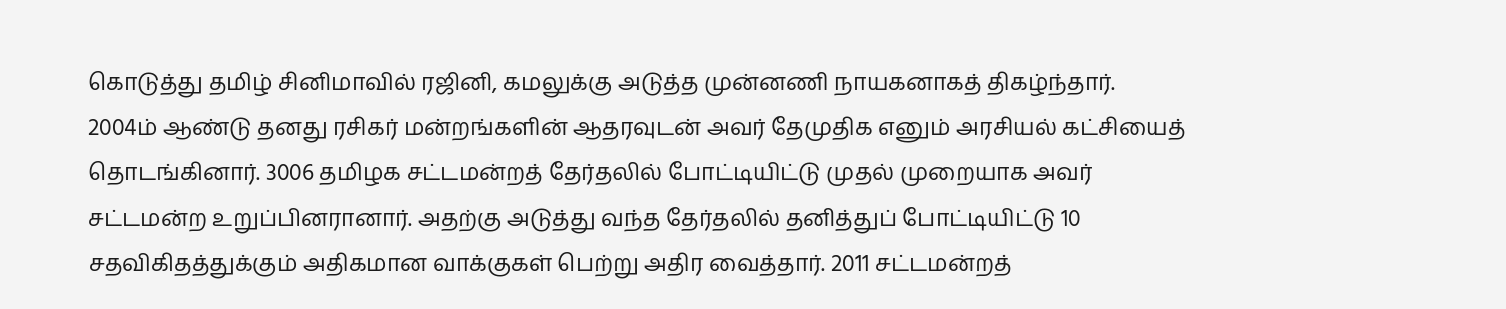கொடுத்து தமிழ் சினிமாவில் ரஜினி, கமலுக்கு அடுத்த முன்னணி நாயகனாகத் திகழ்ந்தார்.
2004ம் ஆண்டு தனது ரசிகர் மன்றங்களின் ஆதரவுடன் அவர் தேமுதிக எனும் அரசியல் கட்சியைத் தொடங்கினார். 3006 தமிழக சட்டமன்றத் தேர்தலில் போட்டியிட்டு முதல் முறையாக அவர் சட்டமன்ற உறுப்பினரானார். அதற்கு அடுத்து வந்த தேர்தலில் தனித்துப் போட்டியிட்டு 10 சதவிகிதத்துக்கும் அதிகமான வாக்குகள் பெற்று அதிர வைத்தார். 2011 சட்டமன்றத்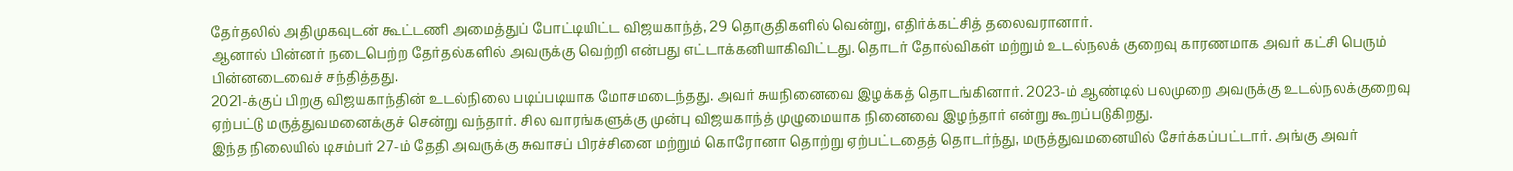தேர்தலில் அதிமுகவுடன் கூட்டணி அமைத்துப் போட்டியிட்ட விஜயகாந்த், 29 தொகுதிகளில் வென்று, எதிர்க்கட்சித் தலைவரானார்.
ஆனால் பின்னர் நடைபெற்ற தேர்தல்களில் அவருக்கு வெற்றி என்பது எட்டாக்கனியாகிவிட்டது. தொடர் தோல்விகள் மற்றும் உடல்நலக் குறைவு காரணமாக அவர் கட்சி பெரும் பின்னடைவைச் சந்தித்தது.
2021-க்குப் பிறகு விஜயகாந்தின் உடல்நிலை படிப்படியாக மோசமடைந்தது. அவர் சுயநினைவை இழக்கத் தொடங்கினார். 2023-ம் ஆண்டில் பலமுறை அவருக்கு உடல்நலக்குறைவு ஏற்பட்டு மருத்துவமனைக்குச் சென்று வந்தார். சில வாரங்களுக்கு முன்பு விஜயகாந்த் முழுமையாக நினைவை இழந்தார் என்று கூறப்படுகிறது.
இந்த நிலையில் டிசம்பர் 27-ம் தேதி அவருக்கு சுவாசப் பிரச்சினை மற்றும் கொரோனா தொற்று ஏற்பட்டதைத் தொடர்ந்து, மருத்துவமனையில் சேர்க்கப்பட்டார். அங்கு அவர்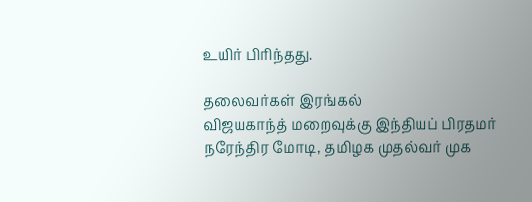உயிர் பிரிந்தது.

தலைவர்கள் இரங்கல்
விஜயகாந்த் மறைவுக்கு இந்தியப் பிரதமர் நரேந்திர மோடி, தமிழக முதல்வர் முக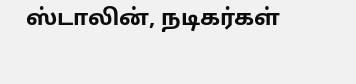ஸ்டாலின், நடிகர்கள்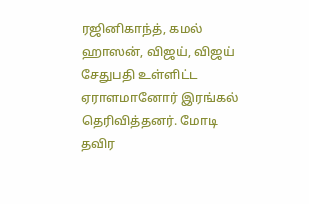ரஜினிகாந்த், கமல் ஹாஸன், விஜய், விஜய் சேதுபதி உள்ளிட்ட ஏராளமானோர் இரங்கல் தெரிவித்தனர். மோடி தவிர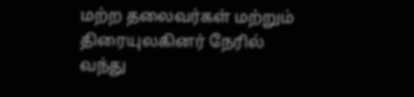மற்ற தலைவர்கள் மற்றும் திரையுலகினர் நேரில் வந்து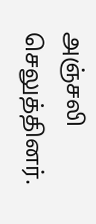அஞ்சலி செலுத்தினர்.